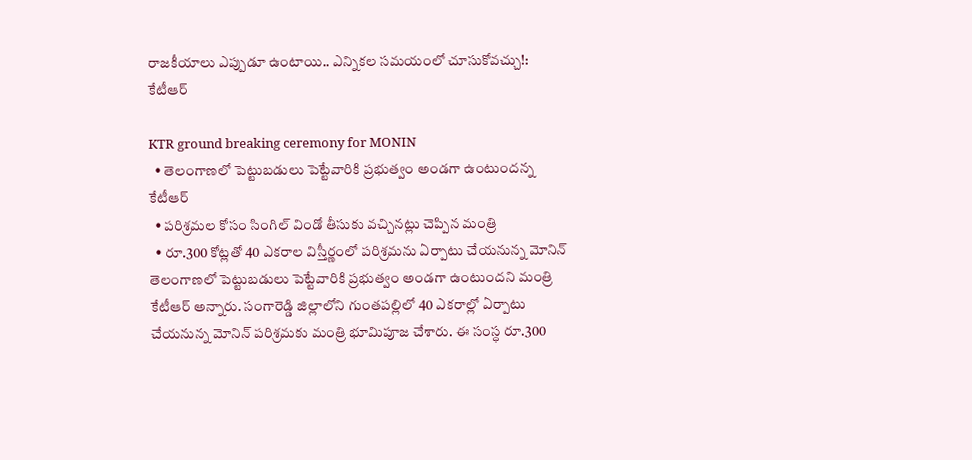రాజకీయాలు ఎప్పుడూ ఉంటాయి.. ఎన్నికల సమయంలో చూసుకోవచ్చు!: కేటీఆర్

KTR ground breaking ceremony for MONIN
  • తెలంగాణలో పెట్టుబడులు పెట్టేవారికి ప్రభుత్వం అండగా ఉంటుందన్న కేటీఆర్
  • పరిశ్రమల కోసం సింగిల్ విండో తీసుకు వచ్చినట్లు చెప్పిన మంత్రి
  • రూ.300 కోట్లతో 40 ఎకరాల విస్తీర్ణంలో పరిశ్రమను ఏర్పాటు చేయనున్న మోనిన్
తెలంగాణలో పెట్టుబడులు పెట్టేవారికి ప్రభుత్వం అండగా ఉంటుందని మంత్రి కేటీఆర్ అన్నారు. సంగారెడ్డి జిల్లాలోని గుంతపల్లిలో 40 ఎకరాల్లో ఏర్పాటు చేయనున్న మోనిన్ పరిశ్రమకు మంత్రి భూమిపూజ చేశారు. ఈ సంస్ధ రూ.300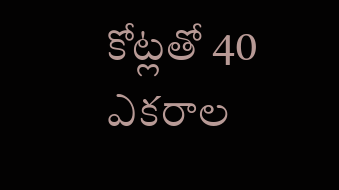కోట్లతో 40 ఎకరాల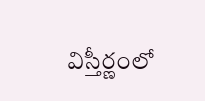విస్తీర్ణంలో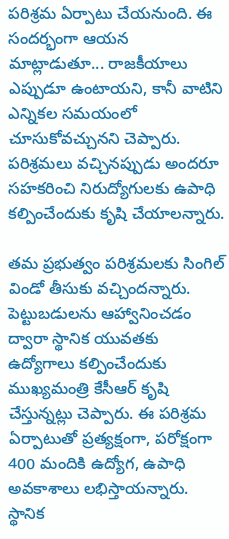పరిశ్రమ ఏర్పాటు చేయనుంది. ఈ సందర్భంగా ఆయన మాట్లాడుతూ... రాజకీయాలు ఎప్పుడూ ఉంటాయని, కానీ వాటిని ఎన్నికల సమయంలో చూసుకోవచ్చునని చెప్పారు. పరిశ్రమలు వచ్చినప్పుడు అందరూ సహకరించి నిరుద్యోగులకు ఉపాధి కల్పించేందుకు కృషి చేయాలన్నారు.

తమ ప్రభుత్వం పరిశ్రమలకు సింగిల్ విండో తీసుకు వచ్చిందన్నారు. పెట్టుబడులను ఆహ్వానించడం ద్వారా స్థానిక యువతకు ఉద్యోగాలు కల్పించేందుకు ముఖ్యమంత్రి కేసీఆర్ కృషి చేస్తున్నట్లు చెప్పారు. ఈ పరిశ్రమ ఏర్పాటుతో ప్రత్యక్షంగా, పరోక్షంగా 400 మందికి ఉద్యోగ, ఉపాధి అవకాశాలు లభిస్తాయన్నారు. స్థానిక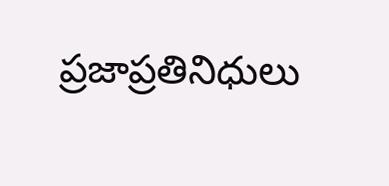ప్రజాప్రతినిధులు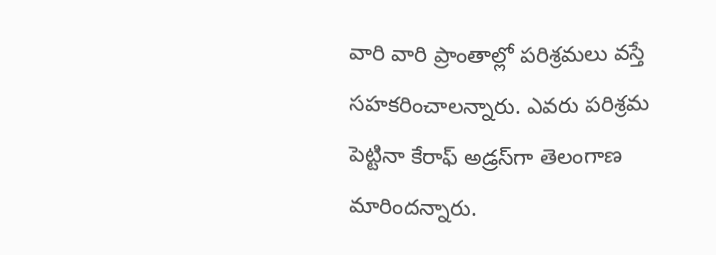వారి వారి ప్రాంతాల్లో పరిశ్రమలు వస్తే సహకరించాలన్నారు. ఎవరు పరిశ్రమ పెట్టినా కేరాఫ్ అడ్రస్‌గా తెలంగాణ మారిందన్నారు.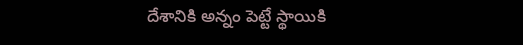దేశానికి అన్నం పెట్టే స్థాయికి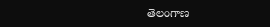తెలంగాణ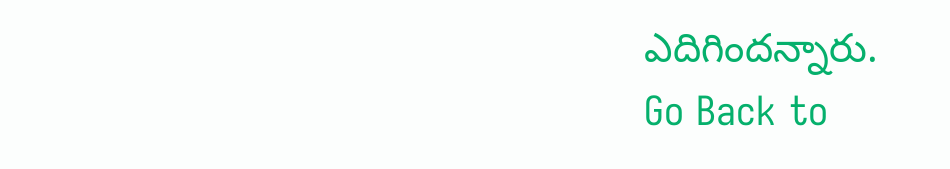ఎదిగిందన్నారు.
Go Back to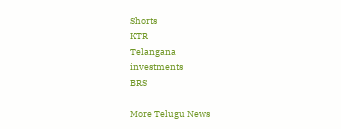Shorts
KTR
Telangana
investments
BRS

More Telugu News